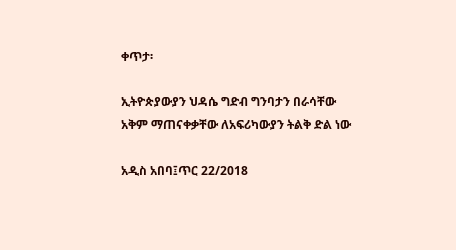ቀጥታ፡

ኢትዮጵያውያን ህዳሴ ግድብ ግንባታን በራሳቸው አቅም ማጠናቀቃቸው ለአፍሪካውያን ትልቅ ድል ነው

አዲስ አበባ፤ጥር 22/2018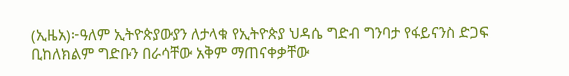(ኢዜአ)፦ዓለም ኢትዮጵያውያን ለታላቁ የኢትዮጵያ ህዳሴ ግድብ ግንባታ የፋይናንስ ድጋፍ ቢከለክልም ግድቡን በራሳቸው አቅም ማጠናቀቃቸው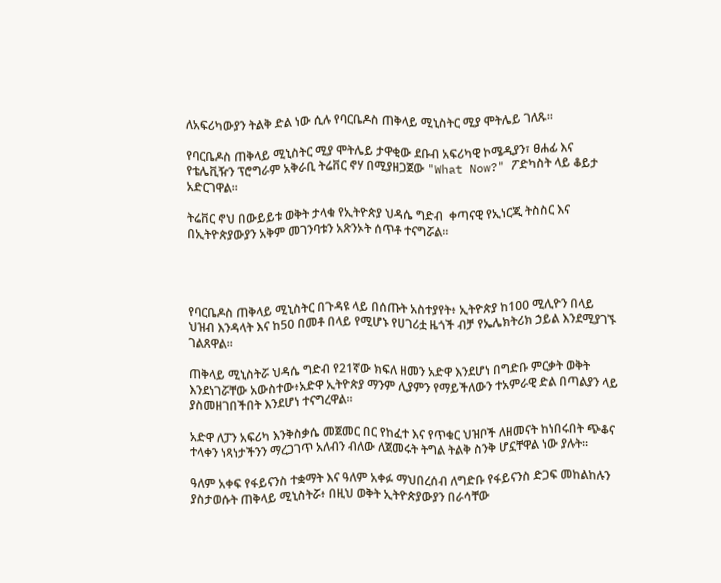ለአፍሪካውያን ትልቅ ድል ነው ሲሉ የባርቤዶስ ጠቅላይ ሚኒስትር ሚያ ሞትሌይ ገለጹ።

የባርቤዶስ ጠቅላይ ሚኒስትር ሚያ ሞትሌይ ታዋቂው ደቡብ አፍሪካዊ ኮሜዲያን፣ ፀሐፊ እና የቴሌቪዥን ፕሮግራም አቅራቢ ትሬቨር ኖሃ በሚያዘጋጀው "What Now?" ፖድካስት ላይ ቆይታ አድርገዋል።

ትሬቨር ኖህ በውይይቱ ወቅት ታላቁ የኢትዮጵያ ህዳሴ ግድብ  ቀጣናዊ የኢነርጂ ትስስር እና በኢትዮጵያውያን አቅም መገንባቱን አጽንኦት ሰጥቶ ተናግሯል።




የባርቤዶስ ጠቅላይ ሚኒስትር በጉዳዩ ላይ በሰጡት አስተያየት፥ ኢትዮጵያ ከ100 ሚሊዮን በላይ ህዝብ እንዳላት እና ከ50 በመቶ በላይ የሚሆኑ የሀገሪቷ ዜጎች ብቻ የኤሌክትሪክ ኃይል እንደሚያገኙ ገልጸዋል።

ጠቅላይ ሚኒስትሯ ህዳሴ ግድብ የ21ኛው ክፍለ ዘመን አድዋ እንደሆነ በግድቡ ምርቃት ወቅት እንደነገሯቸው አውስተው፥አድዋ ኢትዮጵያ ማንም ሊያምን የማይችለውን ተአምራዊ ድል በጣልያን ላይ ያስመዘገበችበት እንደሆነ ተናግረዋል።

አድዋ ለፓን አፍሪካ እንቅስቃሴ መጀመር በር የከፈተ እና የጥቁር ህዝቦች ለዘመናት ከነበሩበት ጭቆና ተላቀን ነጻነታችንን ማረጋገጥ አለብን ብለው ለጀመሩት ትግል ትልቅ ስንቅ ሆኗቸዋል ነው ያሉት።

ዓለም አቀፍ የፋይናንስ ተቋማት እና ዓለም አቀፉ ማህበረሰብ ለግድቡ የፋይናንስ ድጋፍ መከልከሉን ያስታወሱት ጠቅላይ ሚኒስትሯ፥ በዚህ ወቅት ኢትዮጵያውያን በራሳቸው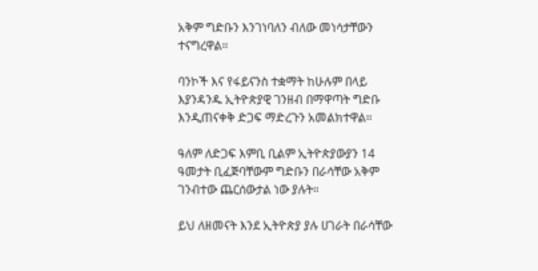አቅም ግድቡን እንገነባለን ብለው መነሳታቸውን ተናግረዋል።

ባንኮች እና የፋይናንስ ተቋማት ከሁሉም በላይ እያንዳንዱ ኢትዮጵያዊ ገንዘብ በማዋጣት ግድቡ እንዲጠናቀቅ ድጋፍ ማድረጉን አመልክተዋል።

ዓለም ለድጋፍ እምቢ ቢልም ኢትዮጵያውያን 14 ዓመታት ቢፈጅባቸውም ግድቡን በራሳቸው አቅም ገንብተው ጨርሰውታል ነው ያሉት።

ይህ ለዘመናት እንደ ኢትዮጵያ ያሉ ሀገራት በራሳቸው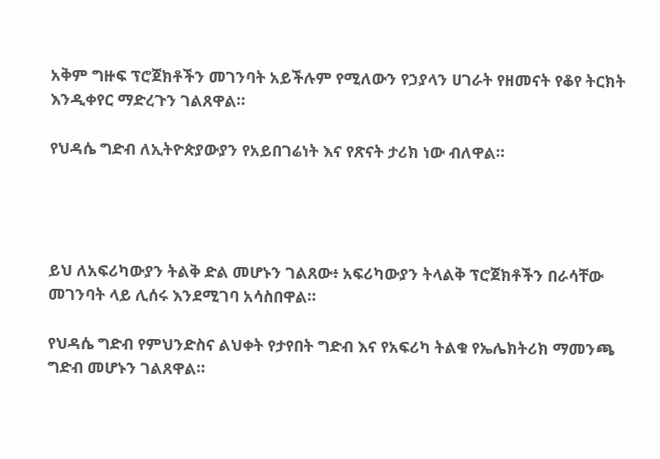አቅም ግዙፍ ፕሮጀክቶችን መገንባት አይችሉም የሚለውን የኃያላን ሀገራት የዘመናት የቆየ ትርክት እንዲቀየር ማድረጉን ገልጸዋል።

የህዳሴ ግድብ ለኢትዮጵያውያን የአይበገሬነት እና የጽናት ታሪክ ነው ብለዋል።




ይህ ለአፍሪካውያን ትልቅ ድል መሆኑን ገልጸው፥ አፍሪካውያን ትላልቅ ፕሮጀክቶችን በራሳቸው መገንባት ላይ ሊሰሩ እንደሚገባ አሳስበዋል።

የህዳሴ ግድብ የምህንድስና ልህቀት የታየበት ግድብ እና የአፍሪካ ትልቁ የኤሌክትሪክ ማመንጫ ግድብ መሆኑን ገልጸዋል።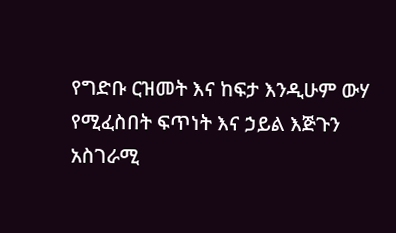የግድቡ ርዝመት እና ከፍታ እንዲሁም ውሃ የሚፈስበት ፍጥነት እና ኃይል እጅጉን አስገራሚ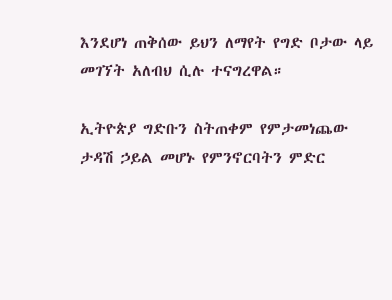እንደሆነ ጠቅሰው ይህን ለማየት የግድ ቦታው ላይ መገኘት አለብህ ሲሉ ተናግረዋል።

ኢትዮጵያ ግድቡን ስትጠቀም የምታመነጨው ታዳሽ ኃይል መሆኑ የምንኖርባትን ምድር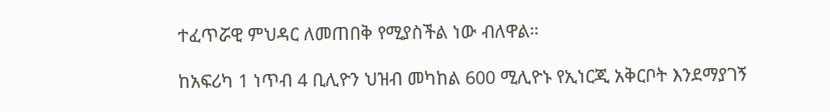ተፈጥሯዊ ምህዳር ለመጠበቅ የሚያስችል ነው ብለዋል።

ከአፍሪካ 1 ነጥብ 4 ቢሊዮን ህዝብ መካከል 600 ሚሊዮኑ የኢነርጂ አቅርቦት እንደማያገኝ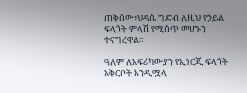ጠቅሰው፥ህዳሴ ግድብ ለዚህ የኃይል ፍላጎት ምላሽ የሚሰጥ መሆኑን ተናግረዋል።

ዓለም ለአፍሪካውያን የኢነርጂ ፍላጎት አቅርቦት እንዲሟላ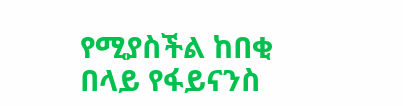የሚያስችል ከበቂ በላይ የፋይናንስ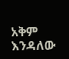አቅም እንዳለው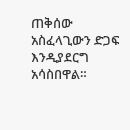ጠቅሰው አስፈላጊውን ድጋፍ እንዲያደርግ አሳስበዋል።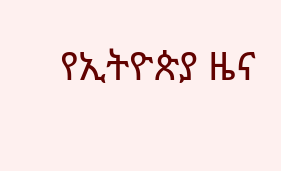የኢትዮጵያ ዜና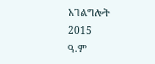አገልግሎት
2015
ዓ.ም